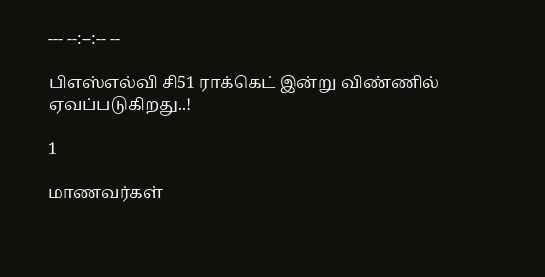--- --:--:-- --

பிஎஸ்எல்வி சி51 ராக்கெட் இன்று விண்ணில் ஏவப்படுகிறது..!

1

மாணவர்கள்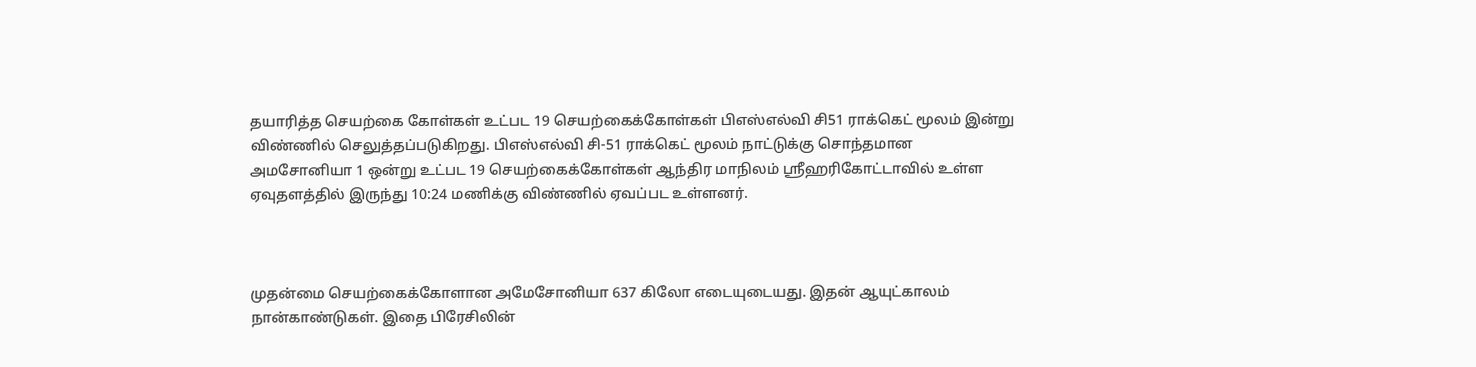தயாரித்த செயற்கை கோள்கள் உட்பட 19 செயற்கைக்கோள்கள் பிஎஸ்எல்வி சி51 ராக்கெட் மூலம் இன்று விண்ணில் செலுத்தப்படுகிறது. பிஎஸ்எல்வி சி-51 ராக்கெட் மூலம் நாட்டுக்கு சொந்தமான அமசோனியா 1 ஒன்று உட்பட 19 செயற்கைக்கோள்கள் ஆந்திர மாநிலம் ஸ்ரீஹரிகோட்டாவில் உள்ள ஏவுதளத்தில் இருந்து 10:24 மணிக்கு விண்ணில் ஏவப்பட உள்ளனர்.



முதன்மை செயற்கைக்கோளான அமேசோனியா 637 கிலோ எடையுடையது. இதன் ஆயுட்காலம் நான்காண்டுகள். இதை பிரேசிலின்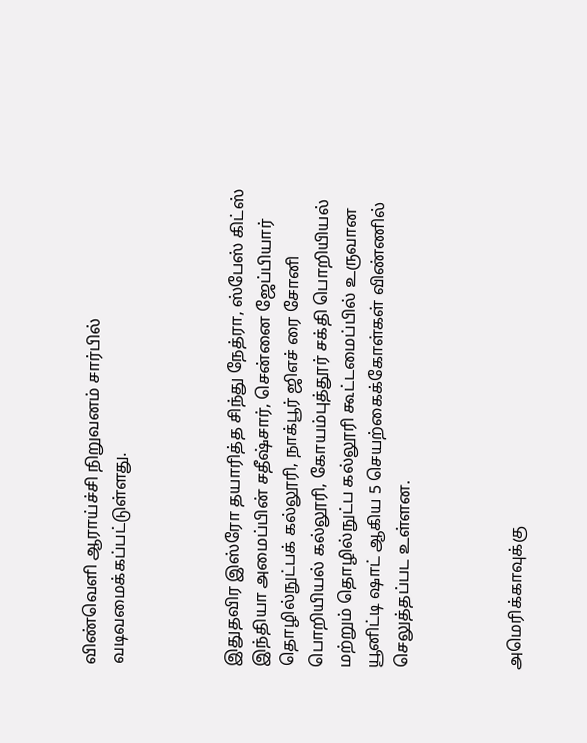விண்வெளி ஆராய்ச்சி நிறுவனம் சார்பில் வடிவமைக்கப்பட்டுள்ளது.



இதுதவிர இஸ்ரோ தயாரித்த சிந்து நேத்ரா, ஸ்பேஸ் கிட்ஸ் இந்தியா அமைப்பின் சதீஷ்சார், சென்னை ஜேப்பியார் தொழில்நுட்பக் கல்லூரி, நாக்பூர் ஜி‌எச் ரை சோனி பொறியியல் கல்லூரி, கோயம்புத்தூர் சக்தி பொறியியல் மற்றும் தொழில்நுட்ப கல்லூரி கூட்டமைப்பில் உருவான யூனிட்டி ஷாட் ஆகிய 5 செயற்கைக்கோள்கள் விண்ணில் செலுத்தப்பட உள்ளன.



அமெரிக்காவுக்கு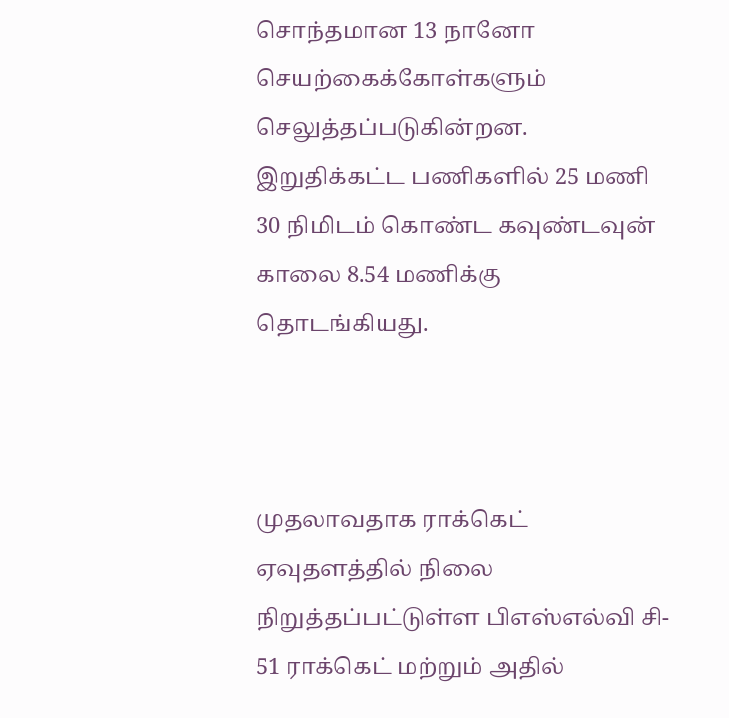சொந்தமான 13 நானோ செயற்கைக்கோள்களும் செலுத்தப்படுகின்றன. இறுதிக்கட்ட பணிகளில் 25 மணி 30 நிமிடம் கொண்ட கவுண்டவுன் காலை 8.54 மணிக்கு தொடங்கியது.



முதலாவதாக ராக்கெட் ஏவுதளத்தில் நிலை நிறுத்தப்பட்டுள்ள பிஎஸ்எல்வி சி- 51 ராக்கெட் மற்றும் அதில்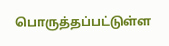பொருத்தப்பட்டுள்ள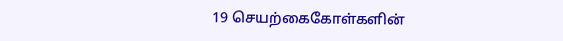19 செயற்கைகோள்களின்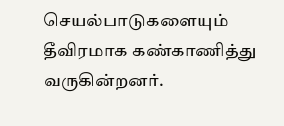செயல்பாடுகளையும் தீவிரமாக கண்காணித்து வருகின்றனர்.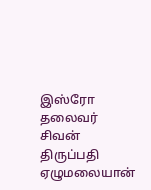இஸ்ரோ தலைவர் சிவன் திருப்பதி ஏழுமலையான்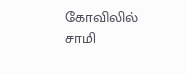கோவிலில் சாமி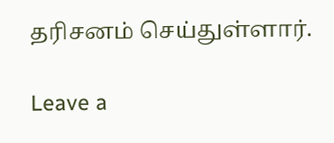தரிசனம் செய்துள்ளார்.

Leave a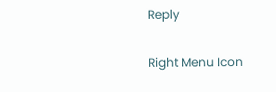Reply

Right Menu Icon